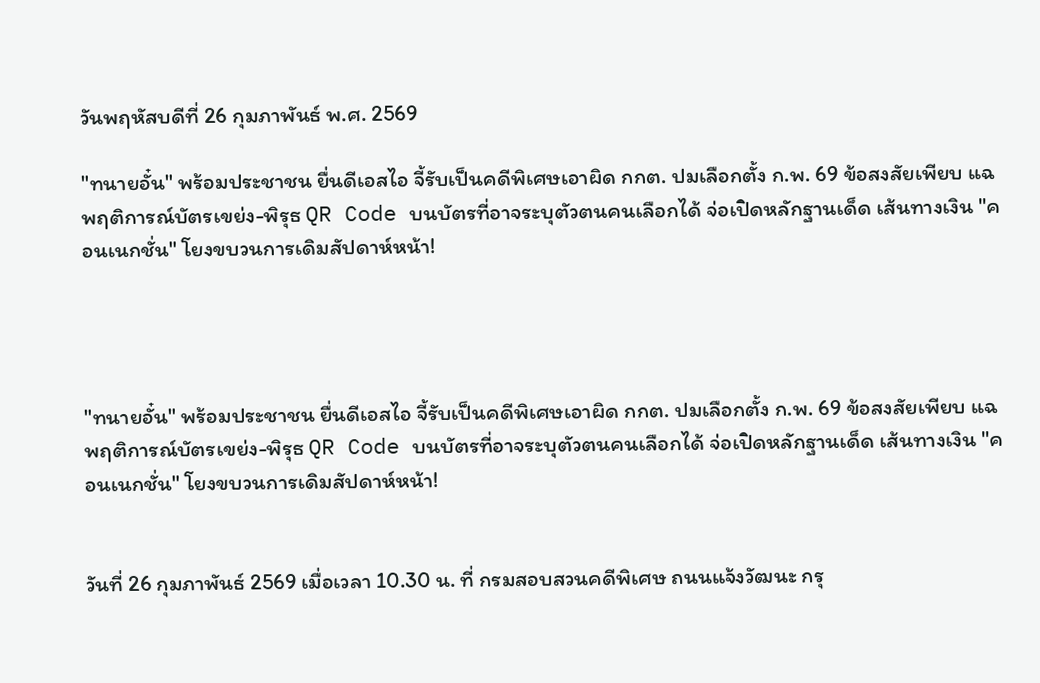วันพฤหัสบดีที่ 26 กุมภาพันธ์ พ.ศ. 2569

"ทนายอั๋น" พร้อมประชาชน ยื่นดีเอสไอ จี้รับเป็นคดีพิเศษเอาผิด กกต. ปมเลือกตั้ง ก.พ. 69 ข้อสงสัยเพียบ แฉพฤติการณ์บัตรเขย่ง-พิรุธ QR Code บนบัตรที่อาจระบุตัวตนคนเลือกได้ จ่อเปิดหลักฐานเด็ด เส้นทางเงิน "คอนเนกชั่น" โยงขบวนการเดิมสัปดาห์หน้า!




"ทนายอั๋น" พร้อมประชาชน ยื่นดีเอสไอ จี้รับเป็นคดีพิเศษเอาผิด กกต. ปมเลือกตั้ง ก.พ. 69 ข้อสงสัยเพียบ แฉพฤติการณ์บัตรเขย่ง-พิรุธ QR Code บนบัตรที่อาจระบุตัวตนคนเลือกได้ จ่อเปิดหลักฐานเด็ด เส้นทางเงิน "คอนเนกชั่น" โยงขบวนการเดิมสัปดาห์หน้า!


วันที่ 26 กุมภาพันธ์ 2569 เมื่อเวลา 10.30 น. ที่ กรมสอบสวนคดีพิเศษ ถนนแจ้งวัฒนะ กรุ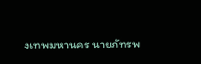งเทพมหานคร นายภัทรพ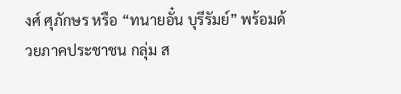งศ์ ศุภักษร หรือ “ทนายอั๋น บุรีรัมย์” พร้อมด้วยภาคประชาชน กลุ่ม ส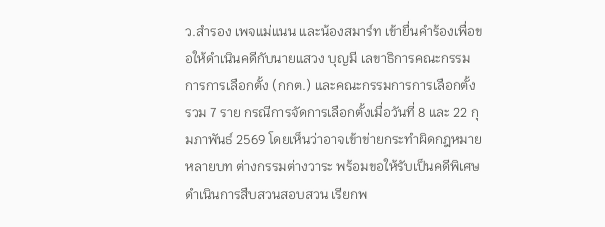ว.สำรอง เพจแม่แนน และน้องสมาร์ท เข้ายื่นคำร้องเพื่อขอให้ดำเนินคดีกับนายแสวง บุญมี เลขาธิการคณะกรรมการการเลือกตั้ง (กกต.) และคณะกรรมการการเลือกตั้ง รวม 7 ราย กรณีการจัดการเลือกตั้งเมื่อวันที่ 8 และ 22 กุมภาพันธ์ 2569 โดยเห็นว่าอาจเข้าข่ายกระทำผิดกฎหมายหลายบท ต่างกรรมต่างวาระ พร้อมขอให้รับเป็นคดีพิเศษ ดำเนินการสืบสวนสอบสวน เรียกพ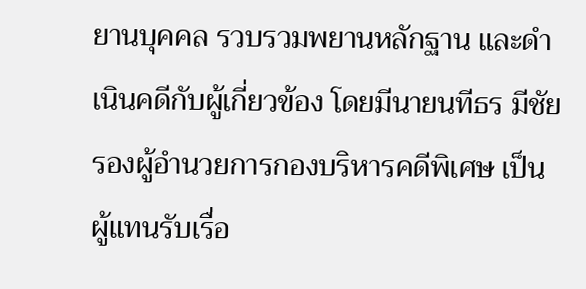ยานบุคคล รวบรวมพยานหลักฐาน และดำเนินคดีกับผู้เกี่ยวข้อง โดยมีนายนทีธร มีชัย รองผู้อำนวยการกองบริหารคดีพิเศษ เป็นผู้แทนรับเรื่อ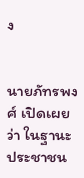ง


นายภัทรพงศ์ เปิดเผยว่า ในฐานะประชาชน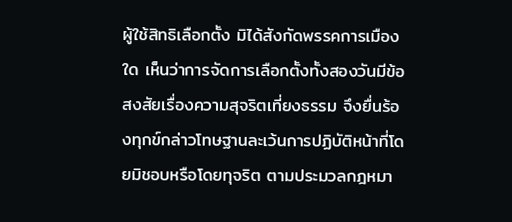ผู้ใช้สิทธิเลือกตั้ง มิได้สังกัดพรรคการเมืองใด เห็นว่าการจัดการเลือกตั้งทั้งสองวันมีข้อสงสัยเรื่องความสุจริตเที่ยงธรรม จึงยื่นร้องทุกข์กล่าวโทษฐานละเว้นการปฏิบัติหน้าที่โดยมิชอบหรือโดยทุจริต ตามประมวลกฎหมา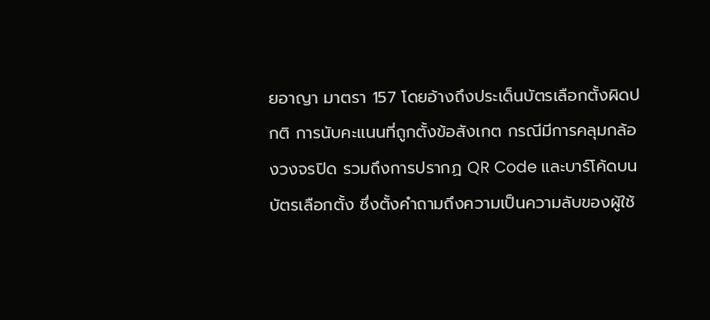ยอาญา มาตรา 157 โดยอ้างถึงประเด็นบัตรเลือกตั้งผิดปกติ การนับคะแนนที่ถูกตั้งข้อสังเกต กรณีมีการคลุมกล้องวงจรปิด รวมถึงการปรากฏ QR Code และบาร์โค้ดบนบัตรเลือกตั้ง ซึ่งตั้งคำถามถึงความเป็นความลับของผู้ใช้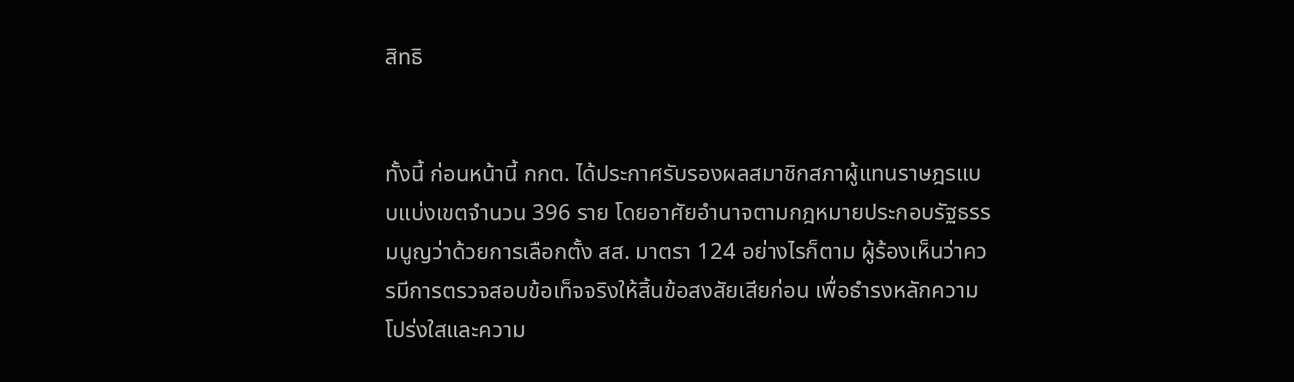สิทธิ


ทั้งนี้ ก่อนหน้านี้ กกต. ได้ประกาศรับรองผลสมาชิกสภาผู้แทนราษฎรแบบแบ่งเขตจำนวน 396 ราย โดยอาศัยอำนาจตามกฎหมายประกอบรัฐธรรมนูญว่าด้วยการเลือกตั้ง สส. มาตรา 124 อย่างไรก็ตาม ผู้ร้องเห็นว่าควรมีการตรวจสอบข้อเท็จจริงให้สิ้นข้อสงสัยเสียก่อน เพื่อธำรงหลักความโปร่งใสและความ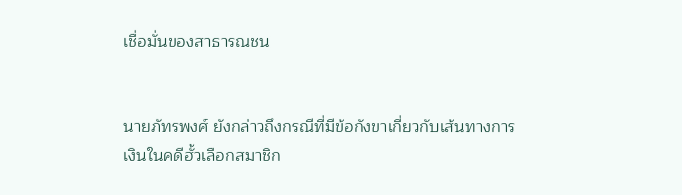เชื่อมั่นของสาธารณชน


นายภัทรพงศ์ ยังกล่าวถึงกรณีที่มีข้อกังขาเกี่ยวกับเส้นทางการเงินในคดีฮั้วเลือกสมาชิก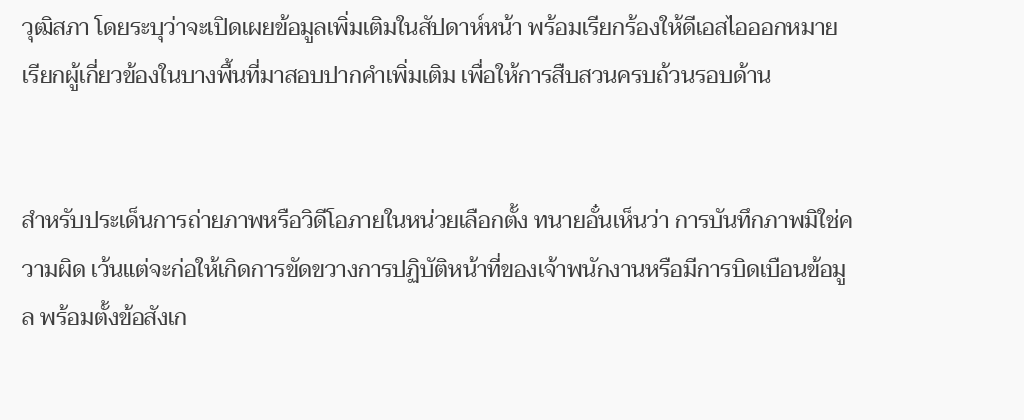วุฒิสภา โดยระบุว่าจะเปิดเผยข้อมูลเพิ่มเติมในสัปดาห์หน้า พร้อมเรียกร้องให้ดีเอสไอออกหมายเรียกผู้เกี่ยวข้องในบางพื้นที่มาสอบปากคำเพิ่มเติม เพื่อให้การสืบสวนครบถ้วนรอบด้าน


สำหรับประเด็นการถ่ายภาพหรือวิดีโอภายในหน่วยเลือกตั้ง ทนายอั๋นเห็นว่า การบันทึกภาพมิใช่ความผิด เว้นแต่จะก่อให้เกิดการขัดขวางการปฏิบัติหน้าที่ของเจ้าพนักงานหรือมีการบิดเบือนข้อมูล พร้อมตั้งข้อสังเก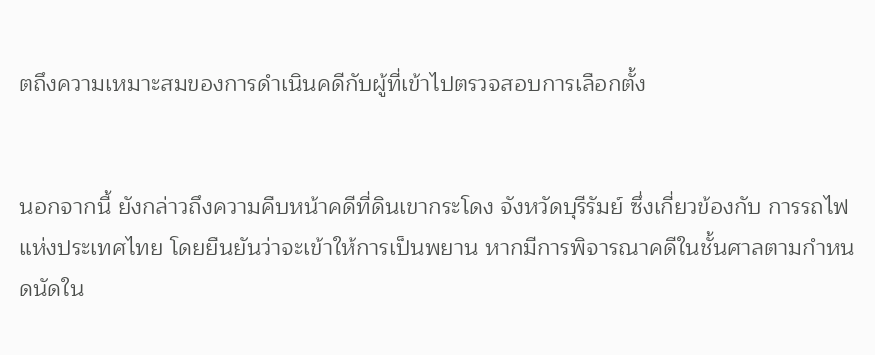ตถึงความเหมาะสมของการดำเนินคดีกับผู้ที่เข้าไปตรวจสอบการเลือกตั้ง


นอกจากนี้ ยังกล่าวถึงความคืบหน้าคดีที่ดินเขากระโดง จังหวัดบุรีรัมย์ ซึ่งเกี่ยวข้องกับ การรถไฟแห่งประเทศไทย โดยยืนยันว่าจะเข้าให้การเป็นพยาน หากมีการพิจารณาคดีในชั้นศาลตามกำหนดนัดใน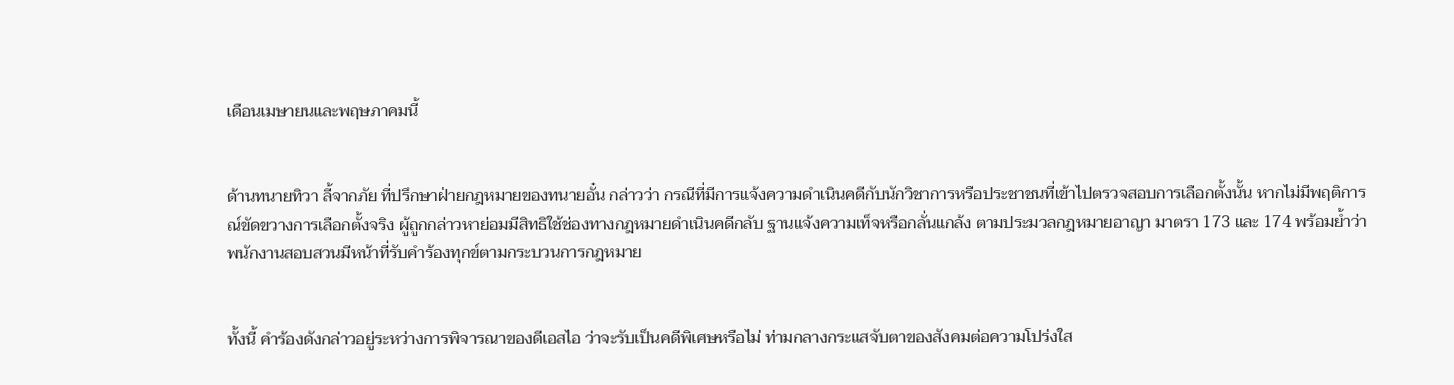เดือนเมษายนและพฤษภาคมนี้


ด้านทนายทิวา ลี้จากภัย ที่ปรึกษาฝ่ายกฎหมายของทนายอั๋น กล่าวว่า กรณีที่มีการแจ้งความดำเนินคดีกับนักวิชาการหรือประชาชนที่เข้าไปตรวจสอบการเลือกตั้งนั้น หากไม่มีพฤติการณ์ขัดขวางการเลือกตั้งจริง ผู้ถูกกล่าวหาย่อมมีสิทธิใช้ช่องทางกฎหมายดำเนินคดีกลับ ฐานแจ้งความเท็จหรือกลั่นแกล้ง ตามประมวลกฎหมายอาญา มาตรา 173 และ 174 พร้อมย้ำว่าพนักงานสอบสวนมีหน้าที่รับคำร้องทุกข์ตามกระบวนการกฎหมาย


ทั้งนี้ คำร้องดังกล่าวอยู่ระหว่างการพิจารณาของดีเอสไอ ว่าจะรับเป็นคดีพิเศษหรือไม่ ท่ามกลางกระแสจับตาของสังคมต่อความโปร่งใส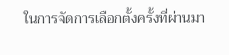ในการจัดการเลือกตั้งครั้งที่ผ่านมา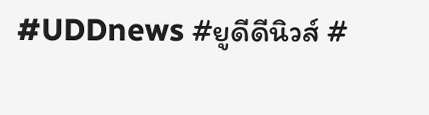#UDDnews #ยูดีดีนิวส์ #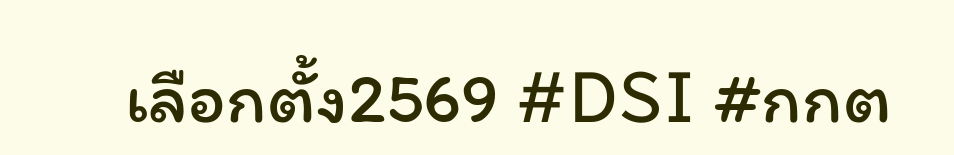เลือกตั้ง2569 #DSI #กกต